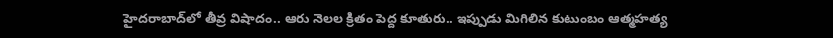హైదరాబాద్‌లో తీవ్ర విషాదం.. ఆరు నెలల క్రితం పెద్ద కూతురు.. ఇప్పుడు మిగిలిన కుటుంబం ఆత్మహత్య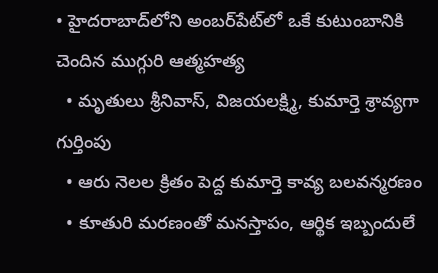• హైదరాబాద్‌లోని అంబర్‌పేట్‌లో ఒకే కుటుంబానికి చెందిన ముగ్గురి ఆత్మహత్య
  • మృతులు శ్రీనివాస్, విజయలక్ష్మి, కుమార్తె శ్రావ్యగా గుర్తింపు
  • ఆరు నెలల క్రితం పెద్ద కుమార్తె కావ్య బలవన్మరణం
  • కూతురి మరణంతో మనస్తాపం, ఆర్థిక ఇబ్బందులే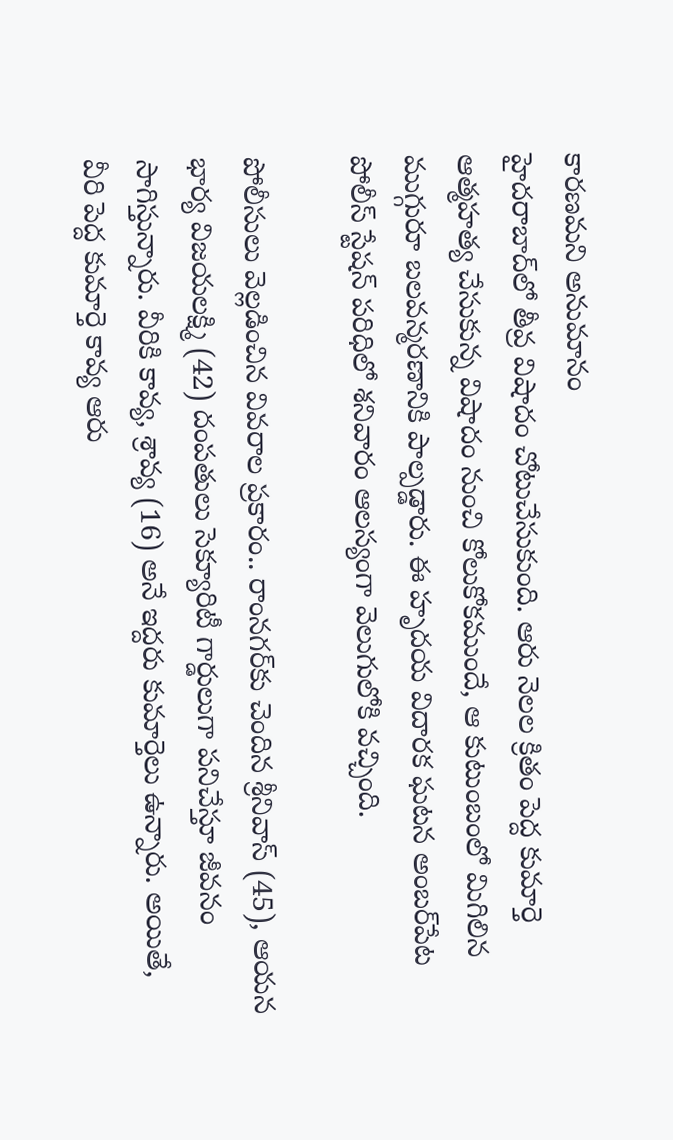కారణమని అనుమానం
హైదరాబాద్‌లో తీవ్ర విషాదం చోటుచేసుకుంది. ఆరు నెలల క్రితం పెద్ద కుమార్తె ఆత్మహత్య చేసుకున్న విషాదం నుంచి కోలుకోకముందే, ఆ కుటుంబంలో మిగిలిన ముగ్గురూ బలవన్మరణానికి పాల్పడ్డారు. ఈ హృదయ విదారక ఘటన అంబర్‌పేట పోలీస్ స్టేషన్ పరిధిలో శనివారం ఆలస్యంగా వెలుగులోకి వచ్చింది.

పోలీసులు వెల్లడించిన వివరాల ప్రకారం.. రాంనగర్‌కు చెందిన శ్రీనివాస్ (45), ఆయన భార్య విజయలక్ష్మి (42) దంపతులు సెక్యూరిటీ గార్డులుగా పనిచేస్తూ జీవనం సాగిస్తున్నారు. వీరికి కావ్య, శ్రావ్య (16) అనే ఇద్దరు కుమార్తెలు ఉన్నారు. అయితే, వీరి పెద్ద కుమార్తె కావ్య ఆరు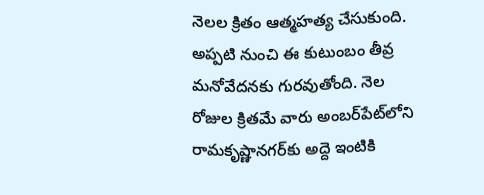నెలల క్రితం ఆత్మహత్య చేసుకుంది. అప్పటి నుంచి ఈ కుటుంబం తీవ్ర మనోవేదనకు గురవుతోంది. నెల రోజుల క్రితమే వారు అంబర్‌పేట్‌లోని రామకృష్ణానగర్‌కు అద్దె ఇంటికి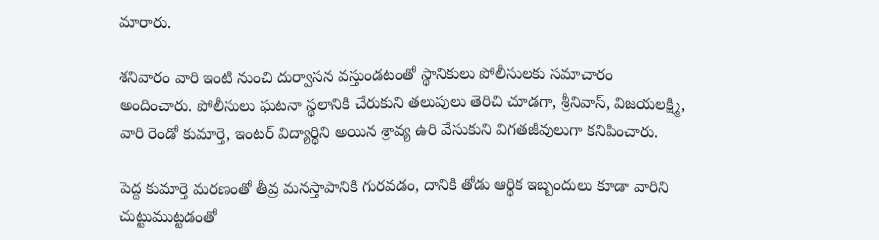మారారు.

శనివారం వారి ఇంటి నుంచి దుర్వాసన వస్తుండటంతో స్థానికులు పోలీసులకు సమాచారం అందించారు. పోలీసులు ఘటనా స్థలానికి చేరుకుని తలుపులు తెరిచి చూడగా, శ్రీనివాస్, విజయలక్ష్మి, వారి రెండో కుమార్తె, ఇంటర్ విద్యార్థిని అయిన శ్రావ్య ఉరి వేసుకుని విగతజీవులుగా కనిపించారు.

పెద్ద కుమార్తె మరణంతో తీవ్ర మనస్తాపానికి గురవడం, దానికి తోడు ఆర్థిక ఇబ్బందులు కూడా వారిని చుట్టుముట్టడంతో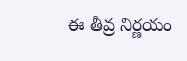ఈ తీవ్ర నిర్ణయం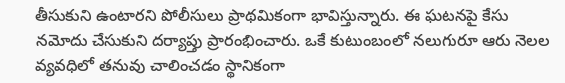తీసుకుని ఉంటారని పోలీసులు ప్రాథమికంగా భావిస్తున్నారు. ఈ ఘటనపై కేసు నమోదు చేసుకుని దర్యాప్తు ప్రారంభించారు. ఒకే కుటుంబంలో నలుగురూ ఆరు నెలల వ్యవధిలో తనువు చాలించడం స్థానికంగా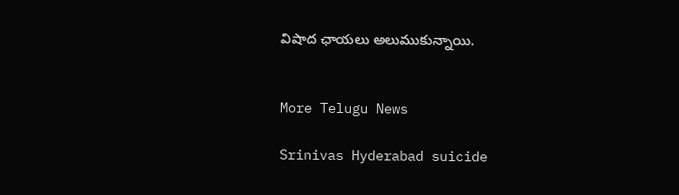విషాద ఛాయలు అలుముకున్నాయి.


More Telugu News

Srinivas Hyderabad suicide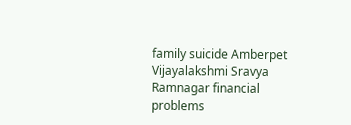family suicide Amberpet Vijayalakshmi Sravya Ramnagar financial problems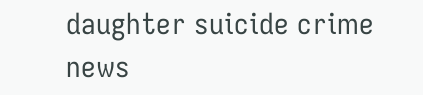daughter suicide crime news